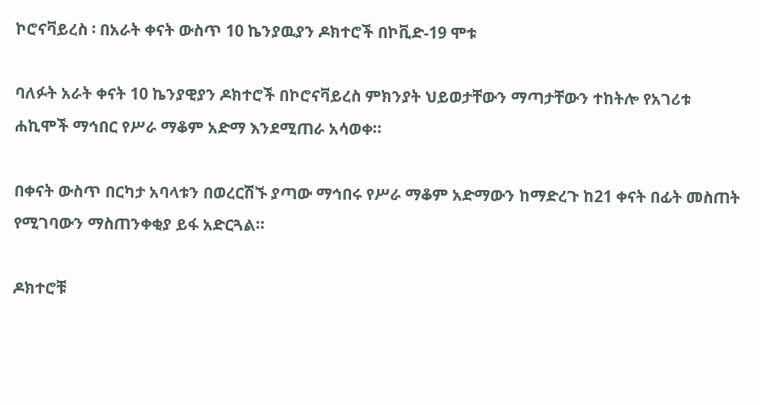ኮሮናቫይረስ ፡ በአራት ቀናት ውስጥ 10 ኬንያዉያን ዶክተሮች በኮቪድ-19 ሞቱ

ባለፉት አራት ቀናት 10 ኬንያዊያን ዶክተሮች በኮሮናቫይረስ ምክንያት ህይወታቸውን ማጣታቸውን ተከትሎ የአገሪቱ ሐኪሞች ማኅበር የሥራ ማቆም አድማ እንደሚጠራ አሳወቀ።

በቀናት ውስጥ በርካታ አባላቱን በወረርሽኙ ያጣው ማኅበሩ የሥራ ማቆም አድማውን ከማድረጉ ከ21 ቀናት በፊት መስጠት የሚገባውን ማስጠንቀቂያ ይፋ አድርጓል።

ዶክተሮቹ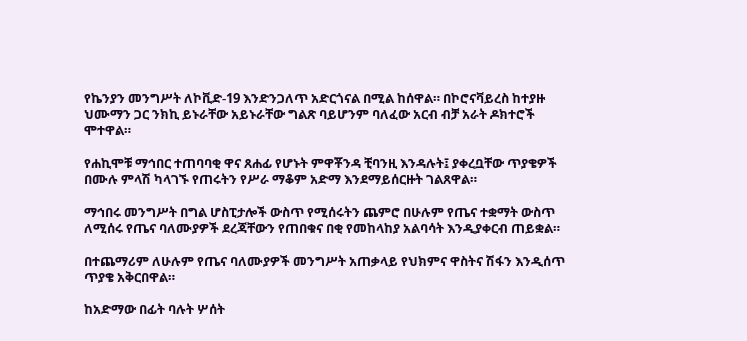የኬንያን መንግሥት ለኮቪድ-19 እንድንጋለጥ አድርጎናል በሚል ከሰዋል። በኮሮናቫይረስ ከተያዙ ህሙማን ጋር ንክኪ ይኑራቸው አይኑራቸው ግልጽ ባይሆንም ባለፈው አርብ ብቻ አራት ዶክተሮች ሞተዋል።

የሐኪሞቹ ማኅበር ተጠባባቂ ዋና ጸሐፊ የሆኑት ምዋቾንዳ ቺባንዚ እንዳሉት፤ ያቀረቧቸው ጥያቄዎች በሙሉ ምላሽ ካላገኙ የጠሩትን የሥራ ማቆም አድማ እንደማይሰርዙት ገልጸዋል።

ማኅበሩ መንግሥት በግል ሆስፒታሎች ውስጥ የሚሰሩትን ጨምሮ በሁሉም የጤና ተቋማት ውስጥ ለሚሰሩ የጤና ባለሙያዎች ደረጃቸውን የጠበቁና በቂ የመከላከያ አልባሳት እንዲያቀርብ ጠይቋል።

በተጨማሪም ለሁሉም የጤና ባለሙያዎች መንግሥት አጠቃላይ የህክምና ዋስትና ሽፋን እንዲሰጥ ጥያቄ አቅርበዋል።

ከአድማው በፊት ባሉት ሦሰት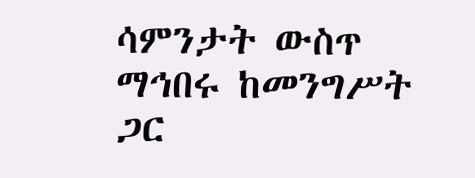ሳምንታት ውስጥ ማኅበሩ ከመንግሥት ጋር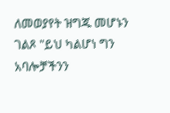ለመወያየት ዝግጁ መሆኑን ገልጾ "ይህ ካልሆነ ግን አባሎቻችንን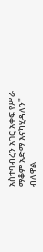አስተባብረን አገር አቀፍ የሥራ ማቆም አድማ እናካሂዳለን" ብለዋል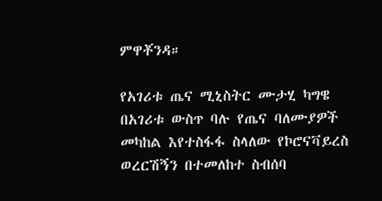ምዋቾንዳ።

የአገሪቱ ጤና ሚኒስትር ሙታሂ ካግዌ በአገሪቱ ውስጥ ባሉ የጤና ባለሙያዎች መካከል እየተስፋፋ ስላለው የኮሮናቫይረስ ወረርሽኝን በተመለከተ ስብሰባ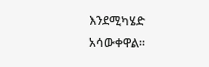እንደሚካሄድ አሳውቀዋል።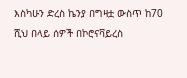እስካሁን ድረስ ኬንያ በግዛቷ ውስጥ ከ70 ሺህ በላይ ሰዎች በኮሮናቫይረስ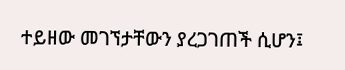ተይዘው መገኘታቸውን ያረጋገጠች ሲሆን፤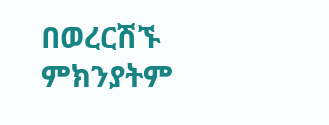በወረርሽኙ ምክንያትም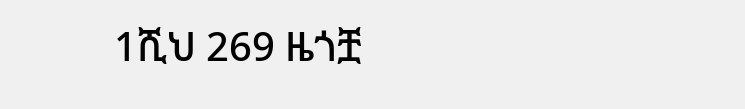1ሺህ 269 ዜጎቿ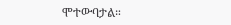ሞተውባታል።